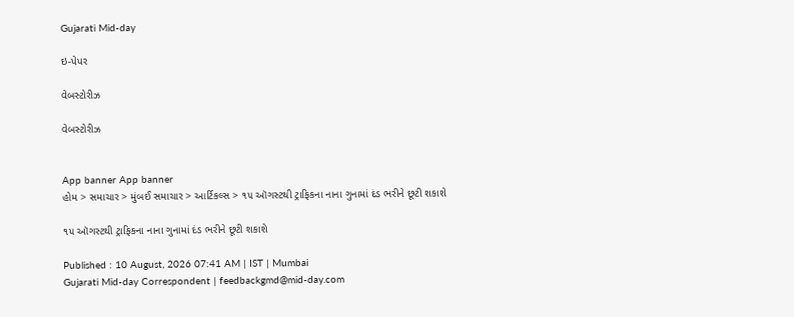Gujarati Mid-day

ઇ-પેપર

વેબસ્ટોરીઝ

વેબસ્ટોરીઝ


App banner App banner
હોમ > સમાચાર > મુંબઈ સમાચાર > આર્ટિકલ્સ > ૧૫ ઑગસ્ટથી ટ્રાફિકના નાના ગુનામાં દંડ ભરીને છૂટી શકાશે

૧૫ ઑગસ્ટથી ટ્રાફિકના નાના ગુનામાં દંડ ભરીને છૂટી શકાશે

Published : 10 August, 2026 07:41 AM | IST | Mumbai
Gujarati Mid-day Correspondent | feedbackgmd@mid-day.com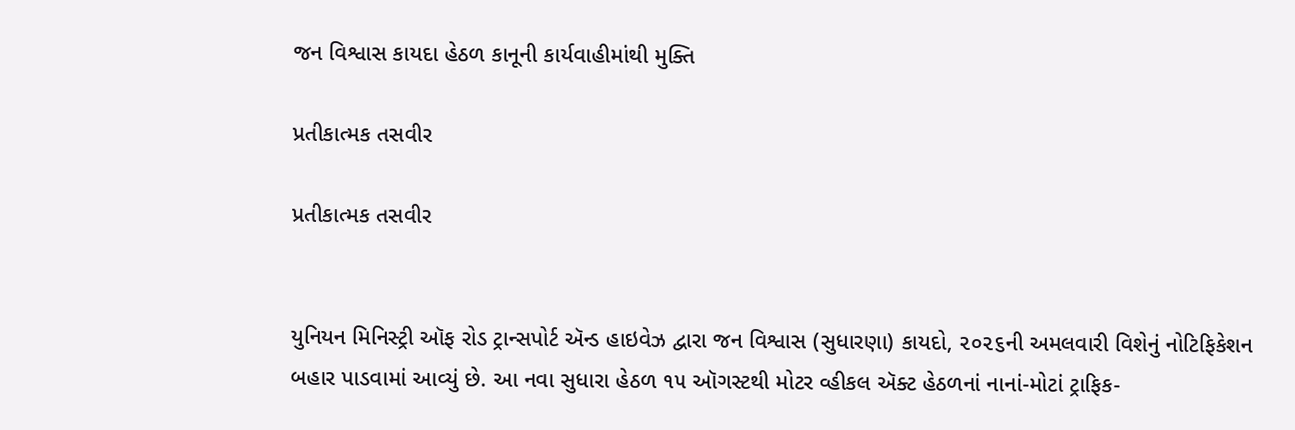જન વિશ્વાસ કાયદા હેઠળ કાનૂની કાર્યવાહીમાંથી મુક્તિ

પ્રતીકાત્મક તસવીર

પ્રતીકાત્મક તસવીર


યુનિયન મિનિસ્ટ્રી ઑફ રોડ ટ્રાન્સપોર્ટ ઍન્ડ હાઇવેઝ દ્વારા જન વિશ્વાસ (સુધારણા) કાયદો, ૨૦૨૬ની અમલવારી વિશેનું નોટિફિકેશન બહાર પાડવામાં આવ્યું છે. આ નવા સુધારા હેઠળ ૧૫ ઑગસ્ટથી મોટર વ્હીકલ ઍક્ટ હેઠળનાં નાનાં-મોટાં ટ્રાફિક-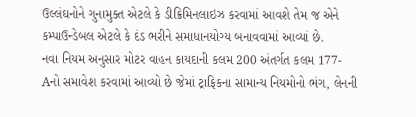ઉલ્લંઘનોને ગુનામુક્ત એટલે કે ડીક્રિમિનલાઇઝ કરવામાં આવશે તેમ જ એને કમ્પાઉન્ડેબલ એટલે કે દંડ ભરીને સમાધાનયોગ્ય બનાવવામાં આવ્યાં છે.
નવા નિયમ અનુસાર મોટર વાહન કાયદાની કલમ 200 અંતર્ગત કલમ 177-Aનો સમાવેશ કરવામાં આવ્યો છે જેમાં ટ્રાફિકના સામાન્ય નિયમોનો ભંગ, લેનની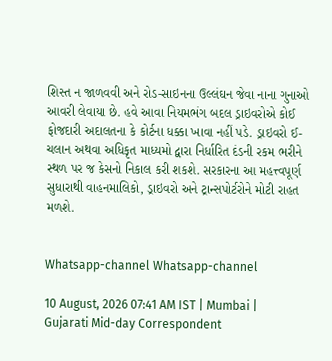શિસ્ત ન જાળવવી અને રોડ-સાઇનના ઉલ્લંઘન જેવા નાના ગુનાઓ આવરી લેવાયા છે. હવે આવા નિયમભંગ બદલ ડ્રાઇવરોએ કોઈ ફોજદારી અદાલતના કે કોર્ટના ધક્કા ખાવા નહીં પડે. ડ્રાઇવરો ઈ-ચલાન અથવા અધિકૃત માધ્યમો દ્વારા નિર્ધારિત દંડની રકમ ભરીને સ્થળ પર જ કેસનો નિકાલ કરી શકશે. સરકારના આ મહત્ત્વપૂર્ણ સુધારાથી વાહનમાલિકો, ડ્રાઇવરો અને ટ્રાન્સપોર્ટરોને મોટી રાહત મળશે.


Whatsapp-channel Whatsapp-channel

10 August, 2026 07:41 AM IST | Mumbai | Gujarati Mid-day Correspondent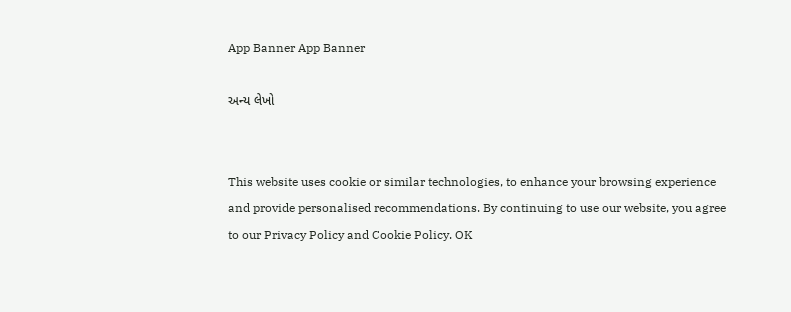App Banner App Banner

અન્ય લેખો


This website uses cookie or similar technologies, to enhance your browsing experience and provide personalised recommendations. By continuing to use our website, you agree to our Privacy Policy and Cookie Policy. OK